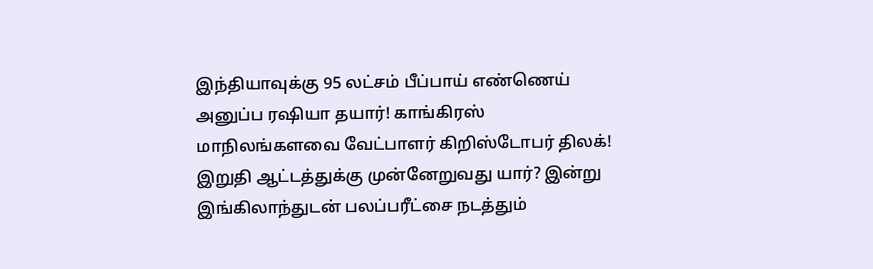இந்தியாவுக்கு 95 லட்சம் பீப்பாய் எண்ணெய் அனுப்ப ரஷியா தயார்! காங்கிரஸ் மாநிலங்களவை வேட்பாளர் கிறிஸ்டோபர் திலக்! இறுதி ஆட்டத்துக்கு முன்னேறுவது யார்? இன்று இங்கிலாந்துடன் பலப்பரீட்சை நடத்தும்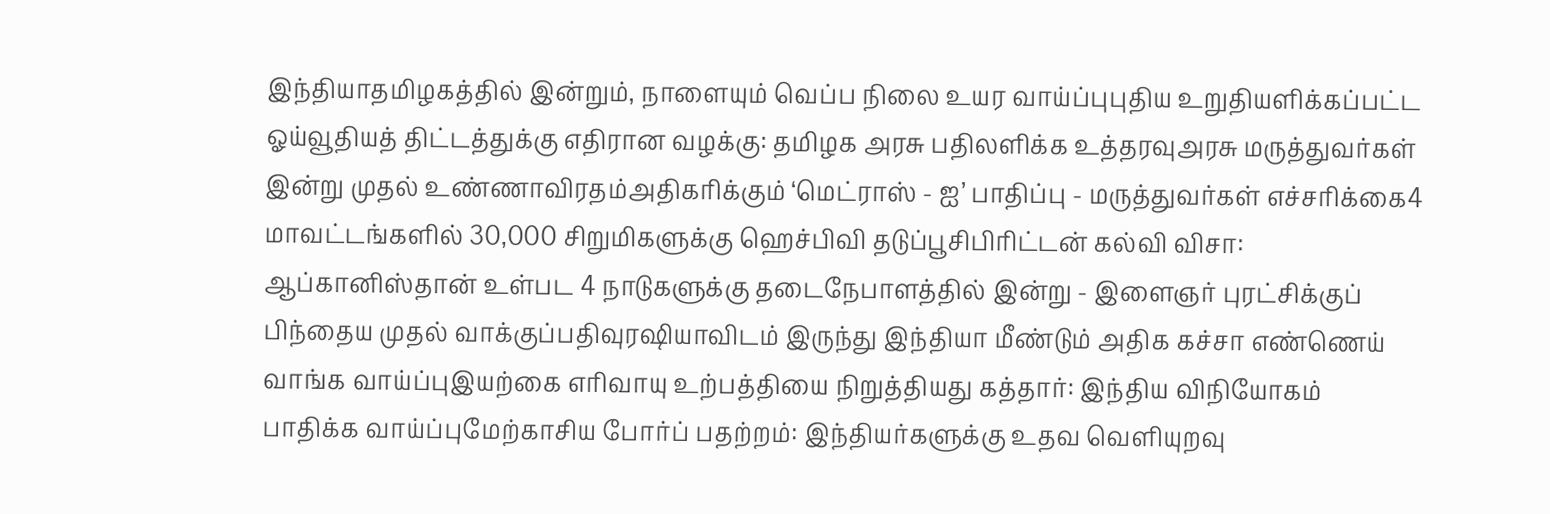இந்தியாதமிழகத்தில் இன்றும், நாளையும் வெப்ப நிலை உயர வாய்ப்புபுதிய உறுதியளிக்கப்பட்ட ஓய்வூதியத் திட்டத்துக்கு எதிரான வழக்கு: தமிழக அரசு பதிலளிக்க உத்தரவுஅரசு மருத்துவர்கள் இன்று முதல் உண்ணாவிரதம்அதிகரிக்கும் ‘மெட்ராஸ் - ஐ’ பாதிப்பு - மருத்துவர்கள் எச்சரிக்கை4 மாவட்டங்களில் 30,000 சிறுமிகளுக்கு ஹெச்பிவி தடுப்பூசிபிரிட்டன் கல்வி விசா: ஆப்கானிஸ்தான் உள்பட 4 நாடுகளுக்கு தடைநேபாளத்தில் இன்று - இளைஞர் புரட்சிக்குப் பிந்தைய முதல் வாக்குப்பதிவுரஷியாவிடம் இருந்து இந்தியா மீண்டும் அதிக கச்சா எண்ணெய் வாங்க வாய்ப்புஇயற்கை எரிவாயு உற்பத்தியை நிறுத்தியது கத்தார்: இந்திய விநியோகம் பாதிக்க வாய்ப்புமேற்காசிய போர்ப் பதற்றம்: இந்தியர்களுக்கு உதவ வெளியுறவு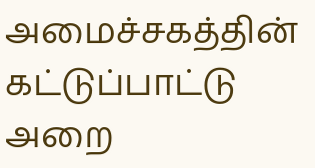அமைச்சகத்தின் கட்டுப்பாட்டு அறை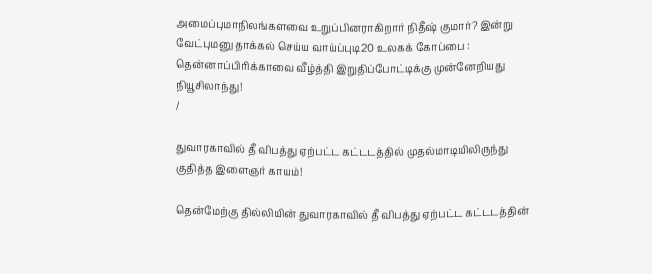அமைப்புமாநிலங்களவை உறுப்பினராகிறார் நிதீஷ் குமார்? இன்று வேட்புமனு தாக்கல் செய்ய வாய்ப்புடி20 உலகக் கோப்பை : தென்னாப்பிரிக்காவை வீழ்த்தி இறுதிப்போட்டிக்கு முன்னேறியது நியூசிலாந்து!
/

துவாரகாவில் தீ விபத்து ஏற்பட்ட கட்டடத்தில் முதல்மாடியிலிருந்து குதித்த இளைஞர் காயம்!

தென்மேற்கு தில்லியின் துவாரகாவில் தீ விபத்து ஏற்பட்ட கட்டடத்தின்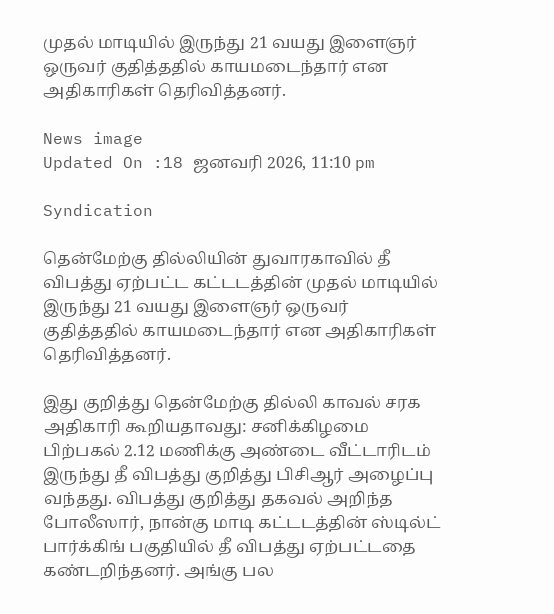முதல் மாடியில் இருந்து 21 வயது இளைஞர் ஒருவர் குதித்ததில் காயமடைந்தார் என அதிகாரிகள் தெரிவித்தனர்.

News image
Updated On :18 ஜனவரி 2026, 11:10 pm

Syndication

தென்மேற்கு தில்லியின் துவாரகாவில் தீ விபத்து ஏற்பட்ட கட்டடத்தின் முதல் மாடியில் இருந்து 21 வயது இளைஞர் ஒருவர் குதித்ததில் காயமடைந்தார் என அதிகாரிகள் தெரிவித்தனர்.

இது குறித்து தென்மேற்கு தில்லி காவல் சரக அதிகாரி கூறியதாவது: சனிக்கிழமை பிற்பகல் 2.12 மணிக்கு அண்டை வீட்டாரிடம் இருந்து தீ விபத்து குறித்து பிசிஆர் அழைப்பு வந்தது. விபத்து குறித்து தகவல் அறிந்த போலீஸார், நான்கு மாடி கட்டடத்தின் ஸ்டில்ட் பார்க்கிங் பகுதியில் தீ விபத்து ஏற்பட்டதை கண்டறிந்தனர். அங்கு பல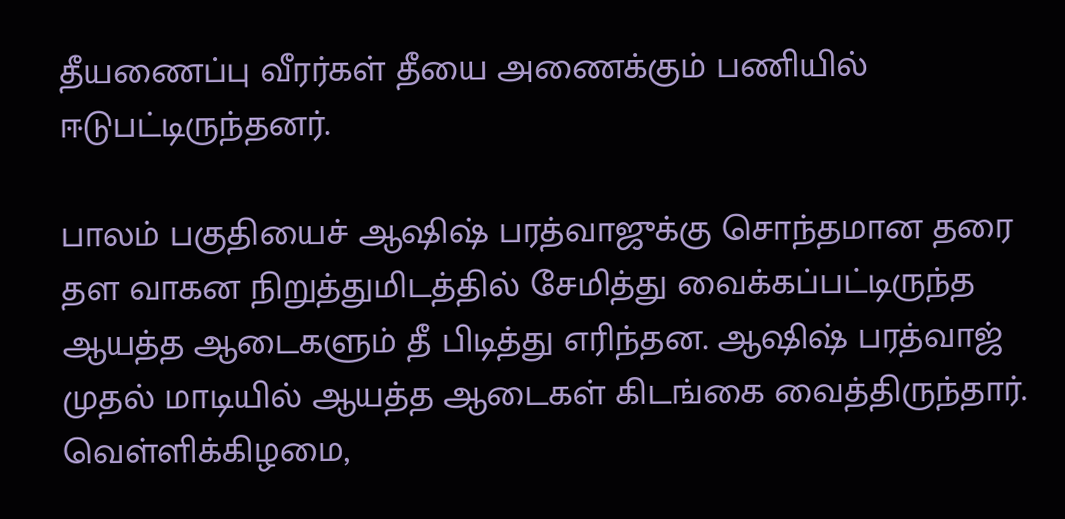தீயணைப்பு வீரர்கள் தீயை அணைக்கும் பணியில் ஈடுபட்டிருந்தனர்.

பாலம் பகுதியைச் ஆஷிஷ் பரத்வாஜுக்கு சொந்தமான தரை தள வாகன நிறுத்துமிடத்தில் சேமித்து வைக்கப்பட்டிருந்த ஆயத்த ஆடைகளும் தீ பிடித்து எரிந்தன. ஆஷிஷ் பரத்வாஜ் முதல் மாடியில் ஆயத்த ஆடைகள் கிடங்கை வைத்திருந்தார். வெள்ளிக்கிழமை,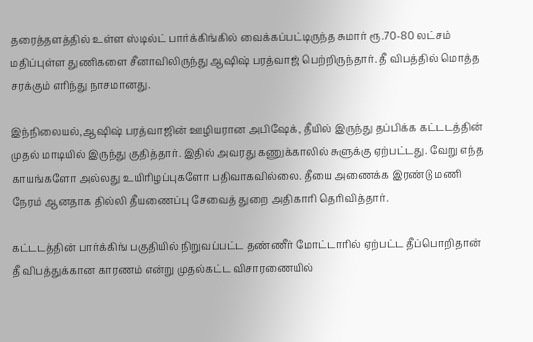தரைத்தளத்தில் உள்ள ஸ்டில்ட் பார்க்கிங்கில் வைக்கப்பட்டிருந்த சுமார் ரூ.70-80 லட்சம் மதிப்புள்ள துணிகளை சீனாவிலிருந்து ஆஷிஷ் பரத்வாஜ் பெற்றிருந்தார். தீ விபத்தில் மொத்த சரக்கும் எரிந்து நாசமானது.

இந்நிலையல்,ஆஷிஷ் பரத்வாஜின் ஊழியரான அபிஷேக், தீயில் இருந்து தப்பிக்க கட்டடத்தின் முதல் மாடியில் இருந்து குதித்தார். இதில் அவரது கணுக்காலில் சுளுக்கு ஏற்பட்டது. வேறு எந்த காயங்களோ அல்லது உயிரிழப்புகளோ பதிவாகவில்லை. தீயை அணைக்க இரண்டு மணி நேரம் ஆனதாக தில்லி தீயணைப்பு சேவைத் துறை அதிகாரி தெரிவித்தார்.

கட்டடத்தின் பார்க்கிங் பகுதியில் நிறுவப்பட்ட தண்ணீர் மோட்டாரில் ஏற்பட்ட தீப்பொறிதான் தீ விபத்துக்கான காரணம் என்று முதல்கட்ட விசாரணையில்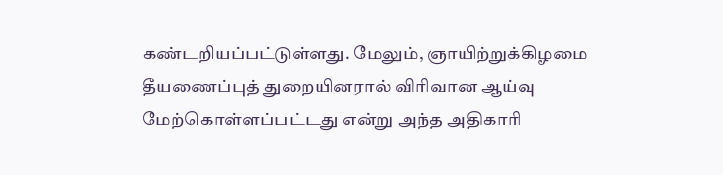கண்டறியப்பட்டுள்ளது. மேலும், ஞாயிற்றுக்கிழமை தீயணைப்புத் துறையினரால் விரிவான ஆய்வு மேற்கொள்ளப்பட்டது என்று அந்த அதிகாரி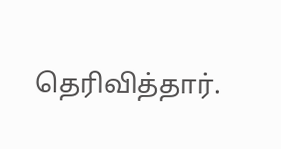தெரிவித்தார்.